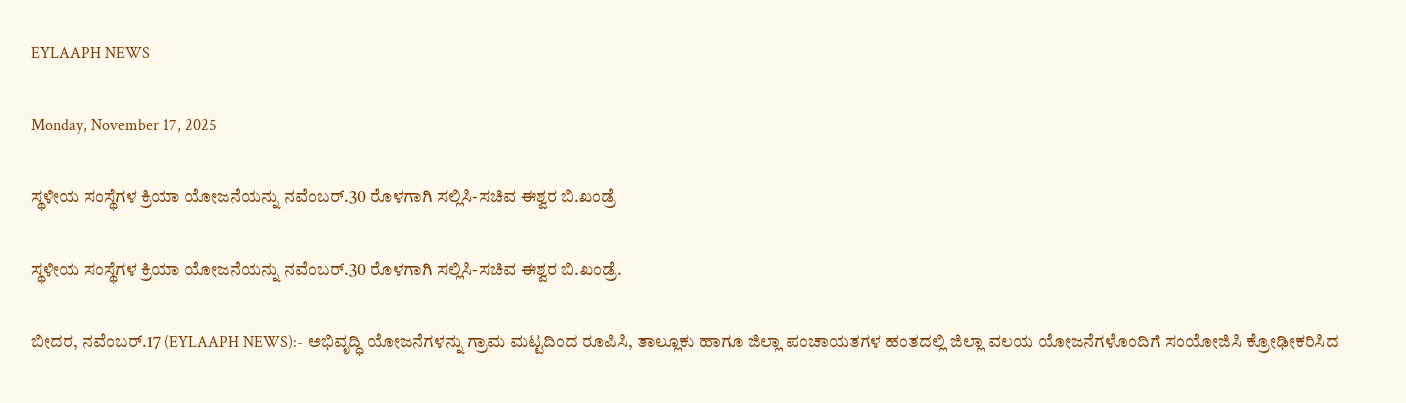EYLAAPH NEWS

Monday, November 17, 2025

ಸ್ಥಳೀಯ ಸಂಸ್ಥೆಗಳ ಕ್ರಿಯಾ ಯೋಜನೆಯನ್ನು ನವೆಂಬರ್.30 ರೊಳಗಾಗಿ ಸಲ್ಲಿಸಿ-ಸಚಿವ ಈಶ್ವರ ಬಿ.ಖಂಡ್ರೆ

ಸ್ಥಳೀಯ ಸಂಸ್ಥೆಗಳ ಕ್ರಿಯಾ ಯೋಜನೆಯನ್ನು ನವೆಂಬರ್.30 ರೊಳಗಾಗಿ ಸಲ್ಲಿಸಿ-ಸಚಿವ ಈಶ್ವರ ಬಿ.ಖಂಡ್ರೆ.

ಬೀದರ, ನವೆಂಬರ್.17 (EYLAAPH NEWS):- ಅಭಿವೃದ್ಧಿ ಯೋಜನೆಗಳನ್ನು ಗ್ರಾಮ ಮಟ್ಟದಿಂದ ರೂಪಿಸಿ, ತಾಲ್ಲೂಕು ಹಾಗೂ ಜಿಲ್ಲಾ ಪಂಚಾಯತಗಳ ಹಂತದಲ್ಲಿ ಜಿಲ್ಲಾ ವಲಯ ಯೋಜನೆಗಳೊಂದಿಗೆ ಸಂಯೋಜಿಸಿ ಕ್ರೋಢೀಕರಿಸಿದ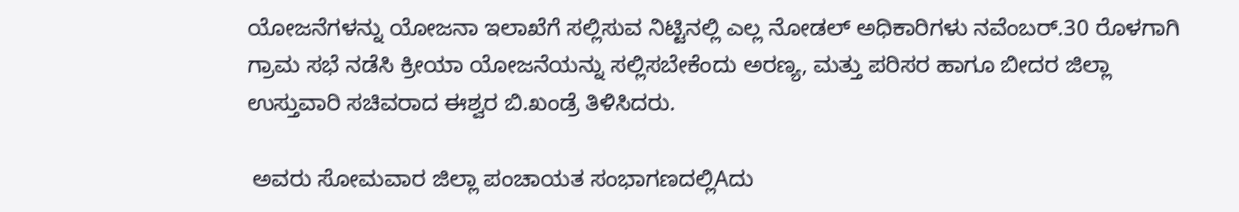ಯೋಜನೆಗಳನ್ನು ಯೋಜನಾ ಇಲಾಖೆಗೆ ಸಲ್ಲಿಸುವ ನಿಟ್ಟಿನಲ್ಲಿ ಎಲ್ಲ ನೋಡಲ್ ಅಧಿಕಾರಿಗಳು ನವೆಂಬರ್.30 ರೊಳಗಾಗಿ ಗ್ರಾಮ ಸಭೆ ನಡೆಸಿ ಕ್ರೀಯಾ ಯೋಜನೆಯನ್ನು ಸಲ್ಲಿಸಬೇಕೆಂದು ಅರಣ್ಯ, ಮತ್ತು ಪರಿಸರ ಹಾಗೂ ಬೀದರ ಜಿಲ್ಲಾ ಉಸ್ತುವಾರಿ ಸಚಿವರಾದ ಈಶ್ವರ ಬಿ.ಖಂಡ್ರೆ ತಿಳಿಸಿದರು.

 ಅವರು ಸೋಮವಾರ ಜಿಲ್ಲಾ ಪಂಚಾಯತ ಸಂಭಾಗಣದಲ್ಲಿAದು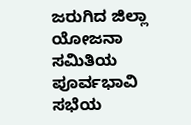ಜರುಗಿದ ಜಿಲ್ಲಾ ಯೋಜನಾ ಸಮಿತಿಯ ಪೂರ್ವಭಾವಿ ಸಭೆಯ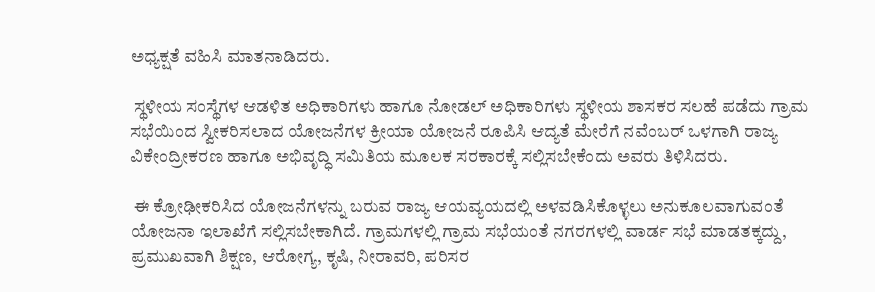ಅಧ್ಯಕ್ಷತೆ ವಹಿಸಿ ಮಾತನಾಡಿದರು.

 ಸ್ಥಳೀಯ ಸಂಸ್ಥೆಗಳ ಆಡಳಿತ ಅಧಿಕಾರಿಗಳು ಹಾಗೂ ನೋಡಲ್ ಅಧಿಕಾರಿಗಳು ಸ್ಥಳೀಯ ಶಾಸಕರ ಸಲಹೆ ಪಡೆದು ಗ್ರಾಮ ಸಭೆಯಿಂದ ಸ್ವೀಕರಿಸಲಾದ ಯೋಜನೆಗಳ ಕ್ರೀಯಾ ಯೋಜನೆ ರೂಪಿಸಿ ಆದ್ಯತೆ ಮೇರೆಗೆ ನವೆಂಬರ್ ಒಳಗಾಗಿ ರಾಜ್ಯ ವಿಕೇಂದ್ರೀಕರಣ ಹಾಗೂ ಅಭಿವೃದ್ಧಿ ಸಮಿತಿಯ ಮೂಲಕ ಸರಕಾರಕ್ಕೆ ಸಲ್ಲಿಸಬೇಕೆಂದು ಅವರು ತಿಳಿಸಿದರು.

 ಈ ಕ್ರೋಢೀಕರಿಸಿದ ಯೋಜನೆಗಳನ್ನು ಬರುವ ರಾಜ್ಯ ಆಯವ್ಯಯದಲ್ಲಿ ಅಳವಡಿಸಿಕೊಳ್ಳಲು ಅನುಕೂಲವಾಗುವಂತೆ ಯೋಜನಾ ಇಲಾಖೆಗೆ ಸಲ್ಲಿಸಬೇಕಾಗಿದೆ. ಗ್ರಾಮಗಳಲ್ಲಿ ಗ್ರಾಮ ಸಭೆಯಂತೆ ನಗರಗಳಲ್ಲಿ ವಾರ್ಡ ಸಭೆ ಮಾಡತಕ್ಕದ್ದು, ಪ್ರಮುಖವಾಗಿ ಶಿಕ್ಷಣ, ಆರೋಗ್ಯ, ಕೃಷಿ, ನೀರಾವರಿ, ಪರಿಸರ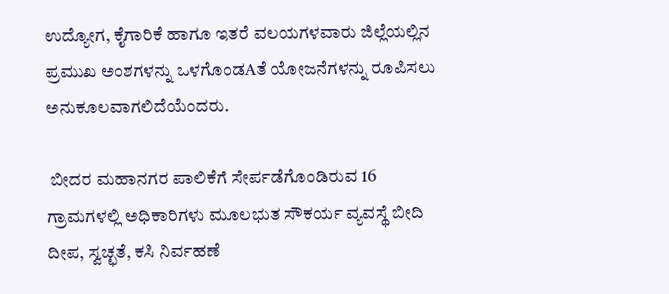ಉದ್ಯೋಗ, ಕೈಗಾರಿಕೆ ಹಾಗೂ ಇತರೆ ವಲಯಗಳವಾರು ಜಿಲ್ಲೆಯಲ್ಲಿನ ಪ್ರಮುಖ ಅಂಶಗಳನ್ನು ಒಳಗೊಂಡAತೆ ಯೋಜನೆಗಳನ್ನು ರೂಪಿಸಲು ಅನುಕೂಲವಾಗಲಿದೆಯೆಂದರು.

 ಬೀದರ ಮಹಾನಗರ ಪಾಲಿಕೆಗೆ ಸೇರ್ಪಡೆಗೊಂಡಿರುವ 16 ಗ್ರಾಮಗಳಲ್ಲಿ ಅಧಿಕಾರಿಗಳು ಮೂಲಭುತ ಸೌಕರ್ಯ ವ್ಯವಸ್ಥೆ ಬೀದಿ ದೀಪ, ಸ್ವಚ್ಛತೆ, ಕಸಿ ನಿರ್ವಹಣೆ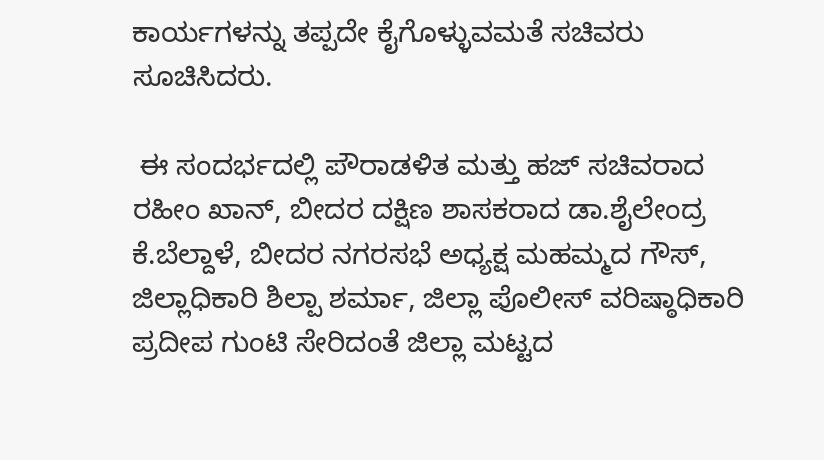ಕಾರ್ಯಗಳನ್ನು ತಪ್ಪದೇ ಕೈಗೊಳ್ಳುವಮತೆ ಸಚಿವರು ಸೂಚಿಸಿದರು.

 ಈ ಸಂದರ್ಭದಲ್ಲಿ ಪೌರಾಡಳಿತ ಮತ್ತು ಹಜ್ ಸಚಿವರಾದ ರಹೀಂ ಖಾನ್, ಬೀದರ ದಕ್ಷಿಣ ಶಾಸಕರಾದ ಡಾ.ಶೈಲೇಂದ್ರ ಕೆ.ಬೆಲ್ದಾಳೆ, ಬೀದರ ನಗರಸಭೆ ಅಧ್ಯಕ್ಷ ಮಹಮ್ಮದ ಗೌಸ್, ಜಿಲ್ಲಾಧಿಕಾರಿ ಶಿಲ್ಪಾ ಶರ್ಮಾ, ಜಿಲ್ಲಾ ಪೊಲೀಸ್ ವರಿಷ್ಠಾಧಿಕಾರಿ ಪ್ರದೀಪ ಗುಂಟಿ ಸೇರಿದಂತೆ ಜಿಲ್ಲಾ ಮಟ್ಟದ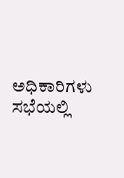ಅಧಿಕಾರಿಗಳು ಸಭೆಯಲ್ಲಿ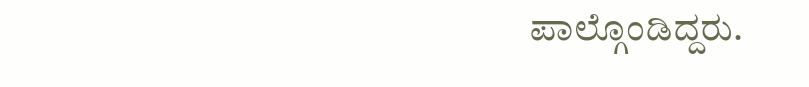ಪಾಲ್ಗೊಂಡಿದ್ದರು.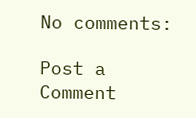No comments:

Post a Comment